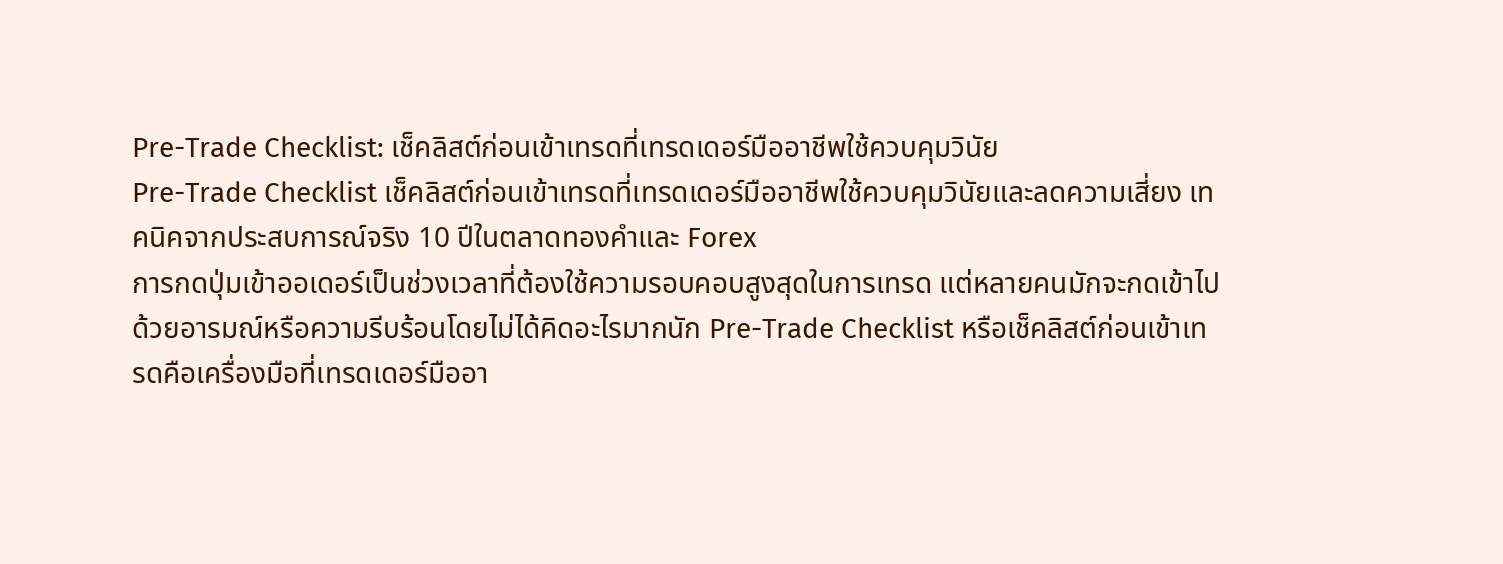Pre-Trade Checklist: เช็คลิสต์ก่อนเข้าเทรดที่เทรดเดอร์มืออาชีพใช้ควบคุมวินัย
Pre-Trade Checklist เช็คลิสต์ก่อนเข้าเทรดที่เทรดเดอร์มืออาชีพใช้ควบคุมวินัยและลดความเสี่ยง เทคนิคจากประสบการณ์จริง 10 ปีในตลาดทองคำและ Forex
การกดปุ่มเข้าออเดอร์เป็นช่วงเวลาที่ต้องใช้ความรอบคอบสูงสุดในการเทรด แต่หลายคนมักจะกดเข้าไปด้วยอารมณ์หรือความรีบร้อนโดยไม่ได้คิดอะไรมากนัก Pre-Trade Checklist หรือเช็คลิสต์ก่อนเข้าเทรดคือเครื่องมือที่เทรดเดอร์มืออา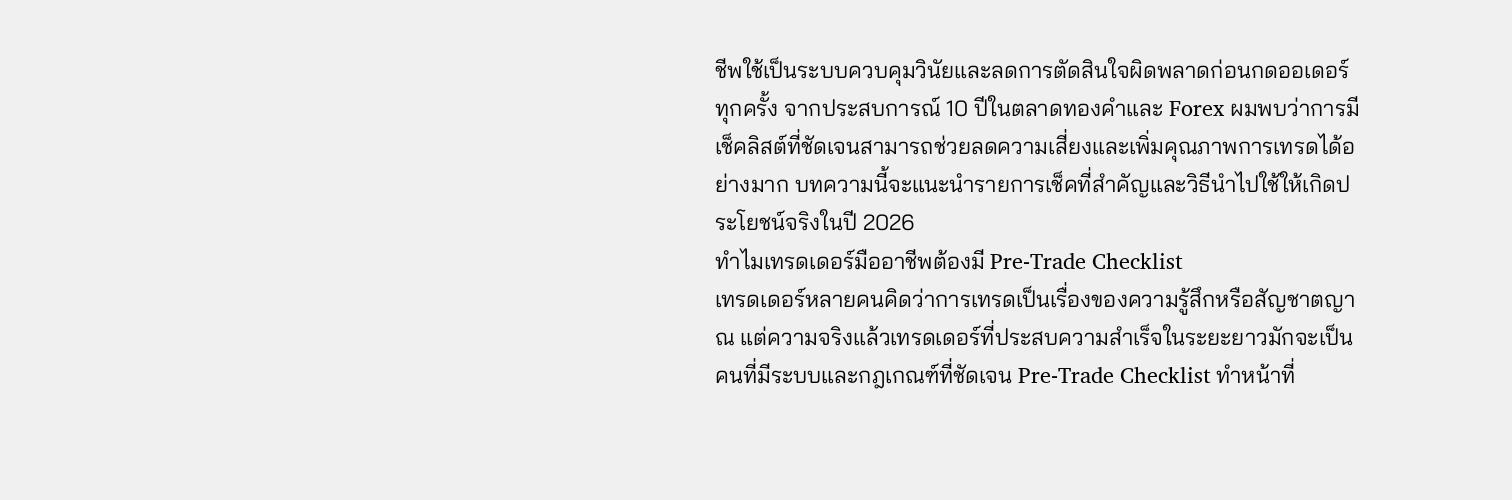ชีพใช้เป็นระบบควบคุมวินัยและลดการตัดสินใจผิดพลาดก่อนกดออเดอร์ทุกครั้ง จากประสบการณ์ 10 ปีในตลาดทองคำและ Forex ผมพบว่าการมีเช็คลิสต์ที่ชัดเจนสามารถช่วยลดความเสี่ยงและเพิ่มคุณภาพการเทรดได้อย่างมาก บทความนี้จะแนะนำรายการเช็คที่สำคัญและวิธีนำไปใช้ให้เกิดประโยชน์จริงในปี 2026
ทำไมเทรดเดอร์มืออาชีพต้องมี Pre-Trade Checklist
เทรดเดอร์หลายคนคิดว่าการเทรดเป็นเรื่องของความรู้สึกหรือสัญชาตญาณ แต่ความจริงแล้วเทรดเดอร์ที่ประสบความสำเร็จในระยะยาวมักจะเป็นคนที่มีระบบและกฎเกณฑ์ที่ชัดเจน Pre-Trade Checklist ทำหน้าที่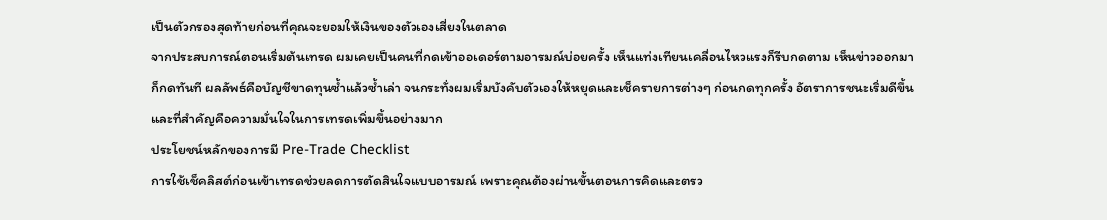เป็นตัวกรองสุดท้ายก่อนที่คุณจะยอมให้เงินของตัวเองเสี่ยงในตลาด
จากประสบการณ์ตอนเริ่มต้นเทรด ผมเคยเป็นคนที่กดเข้าออเดอร์ตามอารมณ์บ่อยครั้ง เห็นแท่งเทียนเคลื่อนไหวแรงก็รีบกดตาม เห็นข่าวออกมาก็กดทันที ผลลัพธ์คือบัญชีขาดทุนซ้ำแล้วซ้ำเล่า จนกระทั่งผมเริ่มบังคับตัวเองให้หยุดและเช็ครายการต่างๆ ก่อนกดทุกครั้ง อัตราการชนะเริ่มดีขึ้น และที่สำคัญคือความมั่นใจในการเทรดเพิ่มขึ้นอย่างมาก
ประโยชน์หลักของการมี Pre-Trade Checklist
การใช้เช็คลิสต์ก่อนเข้าเทรดช่วยลดการตัดสินใจแบบอารมณ์ เพราะคุณต้องผ่านขั้นตอนการคิดและตรว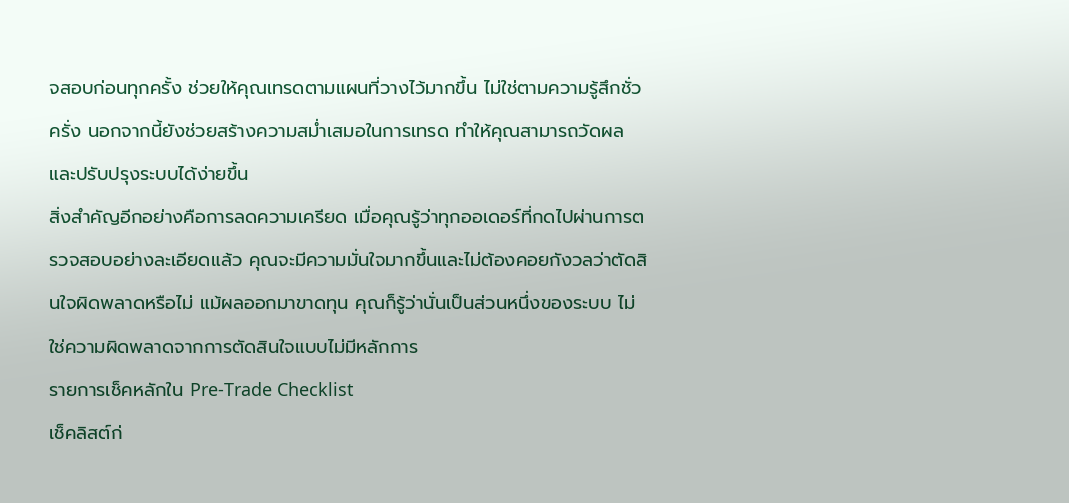จสอบก่อนทุกครั้ง ช่วยให้คุณเทรดตามแผนที่วางไว้มากขึ้น ไม่ใช่ตามความรู้สึกชั่วครั่ง นอกจากนี้ยังช่วยสร้างความสม่ำเสมอในการเทรด ทำให้คุณสามารถวัดผลและปรับปรุงระบบได้ง่ายขึ้น
สิ่งสำคัญอีกอย่างคือการลดความเครียด เมื่อคุณรู้ว่าทุกออเดอร์ที่กดไปผ่านการตรวจสอบอย่างละเอียดแล้ว คุณจะมีความมั่นใจมากขึ้นและไม่ต้องคอยกังวลว่าตัดสินใจผิดพลาดหรือไม่ แม้ผลออกมาขาดทุน คุณก็รู้ว่านั่นเป็นส่วนหนึ่งของระบบ ไม่ใช่ความผิดพลาดจากการตัดสินใจแบบไม่มีหลักการ
รายการเช็คหลักใน Pre-Trade Checklist
เช็คลิสต์ก่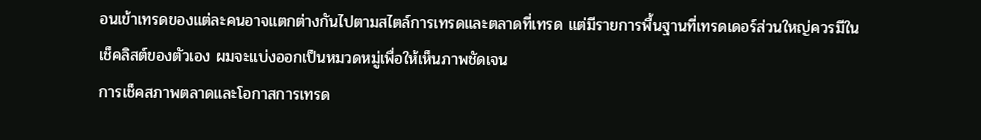อนเข้าเทรดของแต่ละคนอาจแตกต่างกันไปตามสไตล์การเทรดและตลาดที่เทรด แต่มีรายการพื้นฐานที่เทรดเดอร์ส่วนใหญ่ควรมีในเช็คลิสต์ของตัวเอง ผมจะแบ่งออกเป็นหมวดหมู่เพื่อให้เห็นภาพชัดเจน
การเช็คสภาพตลาดและโอกาสการเทรด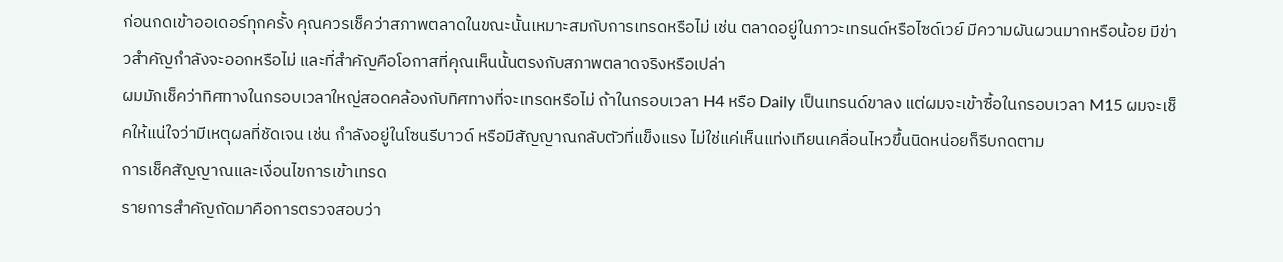ก่อนกดเข้าออเดอร์ทุกครั้ง คุณควรเช็คว่าสภาพตลาดในขณะนั้นเหมาะสมกับการเทรดหรือไม่ เช่น ตลาดอยู่ในภาวะเทรนด์หรือไซด์เวย์ มีความผันผวนมากหรือน้อย มีข่าวสำคัญกำลังจะออกหรือไม่ และที่สำคัญคือโอกาสที่คุณเห็นนั้นตรงกับสภาพตลาดจริงหรือเปล่า
ผมมักเช็คว่าทิศทางในกรอบเวลาใหญ่สอดคล้องกับทิศทางที่จะเทรดหรือไม่ ถ้าในกรอบเวลา H4 หรือ Daily เป็นเทรนด์ขาลง แต่ผมจะเข้าซื้อในกรอบเวลา M15 ผมจะเช็คให้แน่ใจว่ามีเหตุผลที่ชัดเจน เช่น กำลังอยู่ในโซนรีบาวด์ หรือมีสัญญาณกลับตัวที่แข็งแรง ไม่ใช่แค่เห็นแท่งเทียนเคลื่อนไหวขึ้นนิดหน่อยก็รีบกดตาม
การเช็คสัญญาณและเงื่อนไขการเข้าเทรด
รายการสำคัญถัดมาคือการตรวจสอบว่า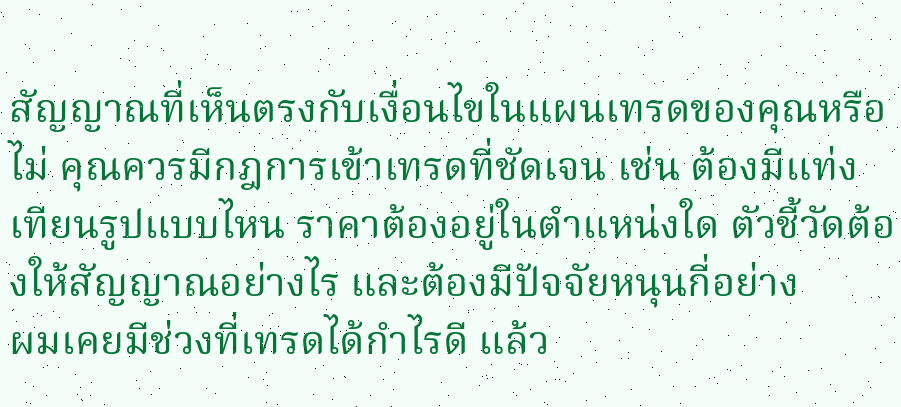สัญญาณที่เห็นตรงกับเงื่อนไขในแผนเทรดของคุณหรือไม่ คุณควรมีกฎการเข้าเทรดที่ชัดเจน เช่น ต้องมีแท่งเทียนรูปแบบไหน ราคาต้องอยู่ในตำแหน่งใด ตัวชี้วัดต้องให้สัญญาณอย่างไร และต้องมีปัจจัยหนุนกี่อย่าง
ผมเคยมีช่วงที่เทรดได้กำไรดี แล้ว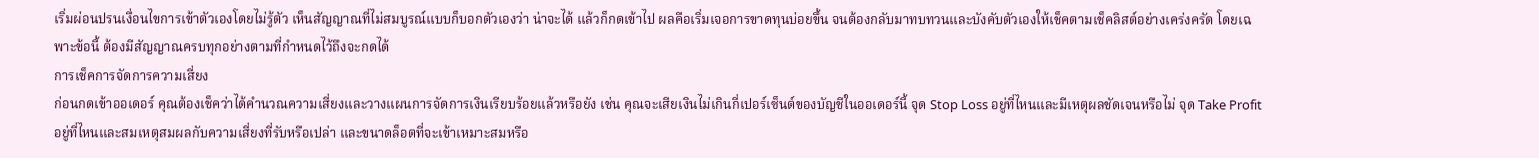เริ่มผ่อนปรนเงื่อนไขการเข้าตัวเองโดยไม่รู้ตัว เห็นสัญญาณที่ไม่สมบูรณ์แบบก็บอกตัวเองว่า น่าจะได้ แล้วก็กดเข้าไป ผลคือเริ่มเจอการขาดทุนบ่อยขึ้น จนต้องกลับมาทบทวนและบังคับตัวเองให้เช็คตามเช็คลิสต์อย่างเคร่งครัด โดยเฉพาะข้อนี้ ต้องมีสัญญาณครบทุกอย่างตามที่กำหนดไว้ถึงจะกดได้
การเช็คการจัดการความเสี่ยง
ก่อนกดเข้าออเดอร์ คุณต้องเช็คว่าได้คำนวณความเสี่ยงและวางแผนการจัดการเงินเรียบร้อยแล้วหรือยัง เช่น คุณจะเสียเงินไม่เกินกี่เปอร์เซ็นต์ของบัญชีในออเดอร์นี้ จุด Stop Loss อยู่ที่ไหนและมีเหตุผลชัดเจนหรือไม่ จุด Take Profit อยู่ที่ไหนและสมเหตุสมผลกับความเสี่ยงที่รับหรือเปล่า และขนาดล็อตที่จะเข้าเหมาะสมหรือ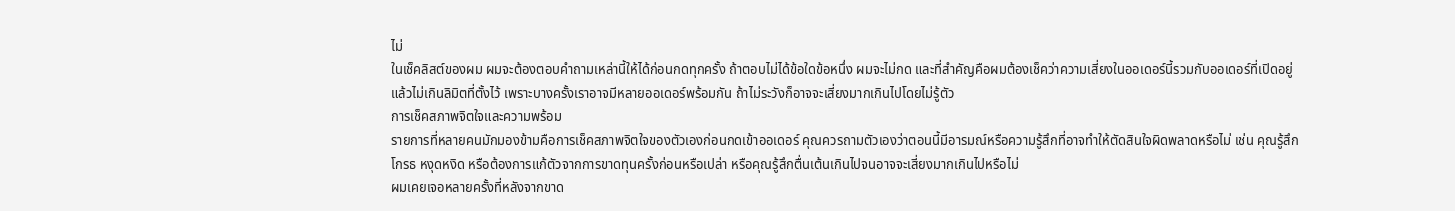ไม่
ในเช็คลิสต์ของผม ผมจะต้องตอบคำถามเหล่านี้ให้ได้ก่อนกดทุกครั้ง ถ้าตอบไม่ได้ข้อใดข้อหนึ่ง ผมจะไม่กด และที่สำคัญคือผมต้องเช็คว่าความเสี่ยงในออเดอร์นี้รวมกับออเดอร์ที่เปิดอยู่แล้วไม่เกินลิมิตที่ตั้งไว้ เพราะบางครั้งเราอาจมีหลายออเดอร์พร้อมกัน ถ้าไม่ระวังก็อาจจะเสี่ยงมากเกินไปโดยไม่รู้ตัว
การเช็คสภาพจิตใจและความพร้อม
รายการที่หลายคนมักมองข้ามคือการเช็คสภาพจิตใจของตัวเองก่อนกดเข้าออเดอร์ คุณควรถามตัวเองว่าตอนนี้มีอารมณ์หรือความรู้สึกที่อาจทำให้ตัดสินใจผิดพลาดหรือไม่ เช่น คุณรู้สึกโกรธ หงุดหงิด หรือต้องการแก้ตัวจากการขาดทุนครั้งก่อนหรือเปล่า หรือคุณรู้สึกตื่นเต้นเกินไปจนอาจจะเสี่ยงมากเกินไปหรือไม่
ผมเคยเจอหลายครั้งที่หลังจากขาด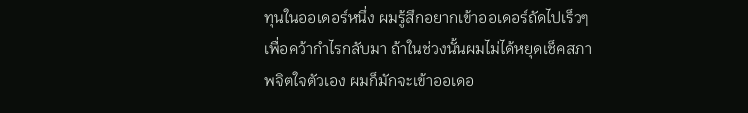ทุนในออเดอร์หนึ่ง ผมรู้สึกอยากเข้าออเดอร์ถัดไปเร็วๆ เพื่อคว้ากำไรกลับมา ถ้าในช่วงนั้นผมไม่ได้หยุดเช็คสภาพจิตใจตัวเอง ผมก็มักจะเข้าออเดอ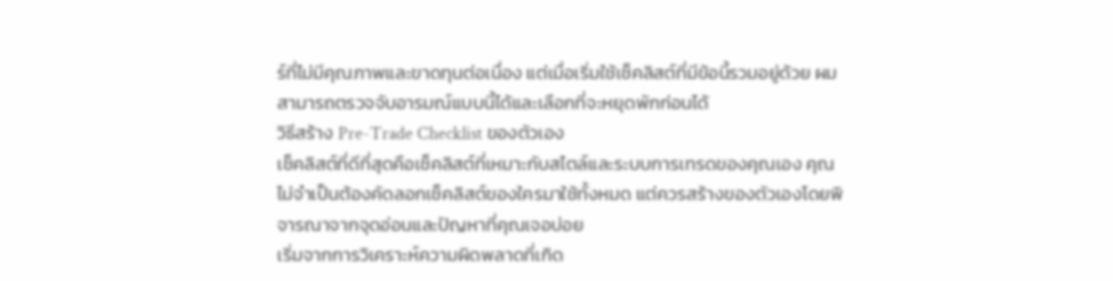ร์ที่ไม่มีคุณภาพและขาดทุนต่อเนื่อง แต่เมื่อเริ่มใช้เช็คลิสต์ที่มีข้อนี้รวมอยู่ด้วย ผมสามารถตรวจจับอารมณ์แบบนี้ได้และเลือกที่จะหยุดพักก่อนได้
วิธีสร้าง Pre-Trade Checklist ของตัวเอง
เช็คลิสต์ที่ดีที่สุดคือเช็คลิสต์ที่เหมาะกับสไตล์และระบบการเทรดของคุณเอง คุณไม่จำเป็นต้องคัดลอกเช็คลิสต์ของใครมาใช้ทั้งหมด แต่ควรสร้างของตัวเองโดยพิจารณาจากจุดอ่อนและปัญหาที่คุณเจอบ่อย
เริ่มจากการวิเคราะห์ความผิดพลาดที่เกิด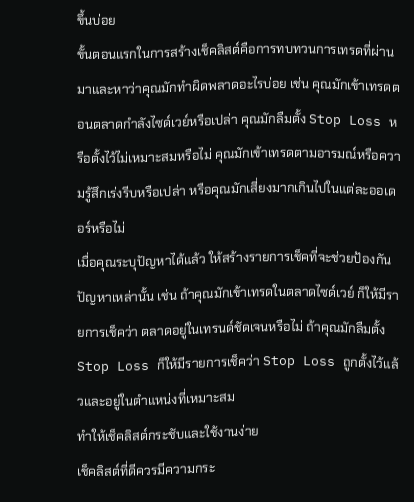ขึ้นบ่อย
ขั้นตอนแรกในการสร้างเช็คลิสต์คือการทบทวนการเทรดที่ผ่านมาและหาว่าคุณมักทำผิดพลาดอะไรบ่อย เช่น คุณมักเข้าเทรดตอนตลาดกำลังไซด์เวย์หรือเปล่า คุณมักลืมตั้ง Stop Loss หรือตั้งไว้ไม่เหมาะสมหรือไม่ คุณมักเข้าเทรดตามอารมณ์หรือความรู้สึกเร่งรีบหรือเปล่า หรือคุณมักเสี่ยงมากเกินไปในแต่ละออเดอร์หรือไม่
เมื่อคุณระบุปัญหาได้แล้ว ให้สร้างรายการเช็คที่จะช่วยป้องกันปัญหาเหล่านั้น เช่น ถ้าคุณมักเข้าเทรดในตลาดไซด์เวย์ ก็ให้มีรายการเช็คว่า ตลาดอยู่ในเทรนด์ชัดเจนหรือไม่ ถ้าคุณมักลืมตั้ง Stop Loss ก็ให้มีรายการเช็คว่า Stop Loss ถูกตั้งไว้แล้วและอยู่ในตำแหน่งที่เหมาะสม
ทำให้เช็คลิสต์กระชับและใช้งานง่าย
เช็คลิสต์ที่ดีควรมีความกระ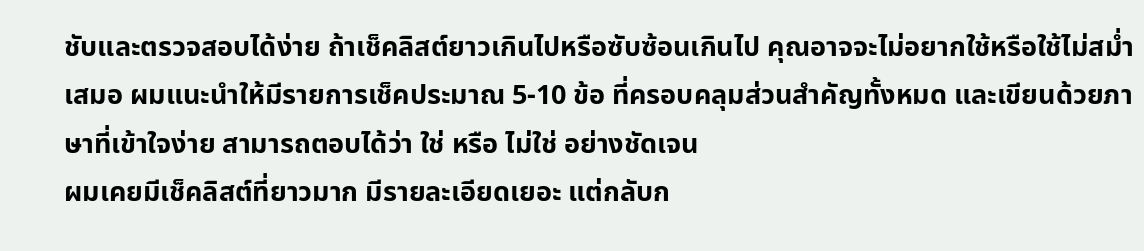ชับและตรวจสอบได้ง่าย ถ้าเช็คลิสต์ยาวเกินไปหรือซับซ้อนเกินไป คุณอาจจะไม่อยากใช้หรือใช้ไม่สม่ำเสมอ ผมแนะนำให้มีรายการเช็คประมาณ 5-10 ข้อ ที่ครอบคลุมส่วนสำคัญทั้งหมด และเขียนด้วยภาษาที่เข้าใจง่าย สามารถตอบได้ว่า ใช่ หรือ ไม่ใช่ อย่างชัดเจน
ผมเคยมีเช็คลิสต์ที่ยาวมาก มีรายละเอียดเยอะ แต่กลับก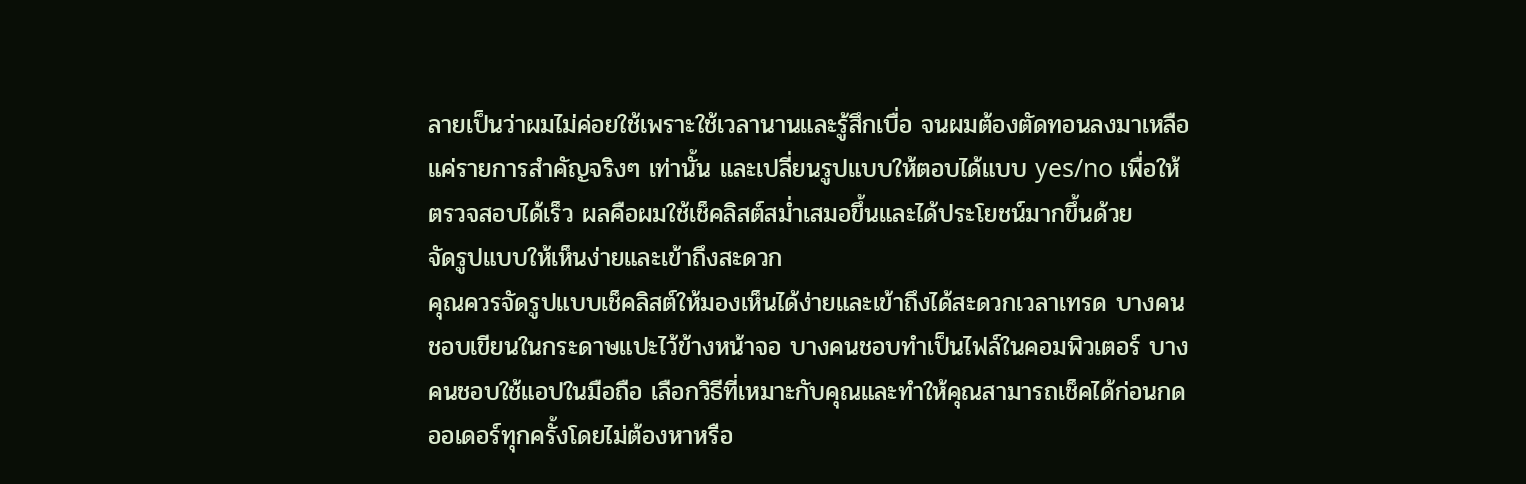ลายเป็นว่าผมไม่ค่อยใช้เพราะใช้เวลานานและรู้สึกเบื่อ จนผมต้องตัดทอนลงมาเหลือแค่รายการสำคัญจริงๆ เท่านั้น และเปลี่ยนรูปแบบให้ตอบได้แบบ yes/no เพื่อให้ตรวจสอบได้เร็ว ผลคือผมใช้เช็คลิสต์สม่ำเสมอขึ้นและได้ประโยชน์มากขึ้นด้วย
จัดรูปแบบให้เห็นง่ายและเข้าถึงสะดวก
คุณควรจัดรูปแบบเช็คลิสต์ให้มองเห็นได้ง่ายและเข้าถึงได้สะดวกเวลาเทรด บางคนชอบเขียนในกระดาษแปะไว้ข้างหน้าจอ บางคนชอบทำเป็นไฟล์ในคอมพิวเตอร์ บางคนชอบใช้แอปในมือถือ เลือกวิธีที่เหมาะกับคุณและทำให้คุณสามารถเช็คได้ก่อนกดออเดอร์ทุกครั้งโดยไม่ต้องหาหรือ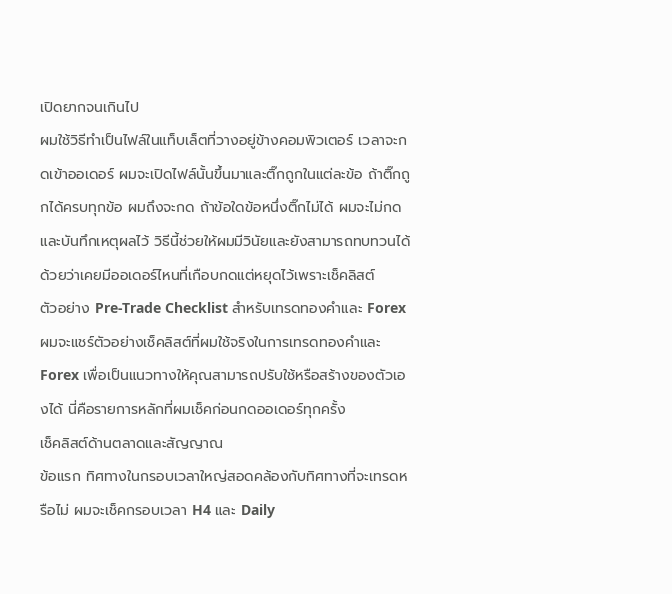เปิดยากจนเกินไป
ผมใช้วิธีทำเป็นไฟล์ในแท็บเล็ตที่วางอยู่ข้างคอมพิวเตอร์ เวลาจะกดเข้าออเดอร์ ผมจะเปิดไฟล์นั้นขึ้นมาและติ๊กถูกในแต่ละข้อ ถ้าติ๊กถูกได้ครบทุกข้อ ผมถึงจะกด ถ้าข้อใดข้อหนึ่งติ๊กไม่ได้ ผมจะไม่กดและบันทึกเหตุผลไว้ วิธีนี้ช่วยให้ผมมีวินัยและยังสามารถทบทวนได้ด้วยว่าเคยมีออเดอร์ไหนที่เกือบกดแต่หยุดไว้เพราะเช็คลิสต์
ตัวอย่าง Pre-Trade Checklist สำหรับเทรดทองคำและ Forex
ผมจะแชร์ตัวอย่างเช็คลิสต์ที่ผมใช้จริงในการเทรดทองคำและ Forex เพื่อเป็นแนวทางให้คุณสามารถปรับใช้หรือสร้างของตัวเองได้ นี่คือรายการหลักที่ผมเช็คก่อนกดออเดอร์ทุกครั้ง
เช็คลิสต์ด้านตลาดและสัญญาณ
ข้อแรก ทิศทางในกรอบเวลาใหญ่สอดคล้องกับทิศทางที่จะเทรดหรือไม่ ผมจะเช็คกรอบเวลา H4 และ Daily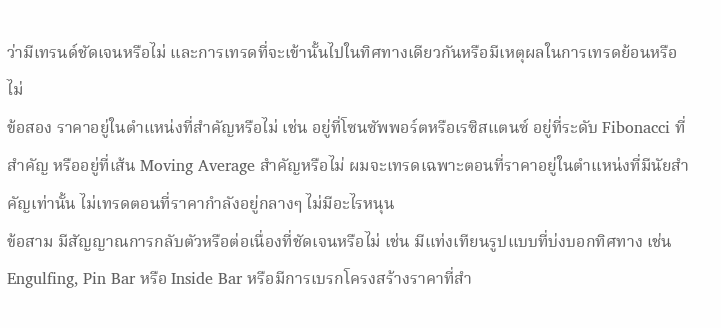ว่ามีเทรนด์ชัดเจนหรือไม่ และการเทรดที่จะเข้านั้นไปในทิศทางเดียวกันหรือมีเหตุผลในการเทรดย้อนหรือไม่
ข้อสอง ราคาอยู่ในตำแหน่งที่สำคัญหรือไม่ เช่น อยู่ที่โซนซัพพอร์ตหรือเรซิสแตนซ์ อยู่ที่ระดับ Fibonacci ที่สำคัญ หรืออยู่ที่เส้น Moving Average สำคัญหรือไม่ ผมจะเทรดเฉพาะตอนที่ราคาอยู่ในตำแหน่งที่มีนัยสำคัญเท่านั้น ไม่เทรดตอนที่ราคากำลังอยู่กลางๆ ไม่มีอะไรหนุน
ข้อสาม มีสัญญาณการกลับตัวหรือต่อเนื่องที่ชัดเจนหรือไม่ เช่น มีแท่งเทียนรูปแบบที่บ่งบอกทิศทาง เช่น Engulfing, Pin Bar หรือ Inside Bar หรือมีการเบรกโครงสร้างราคาที่สำ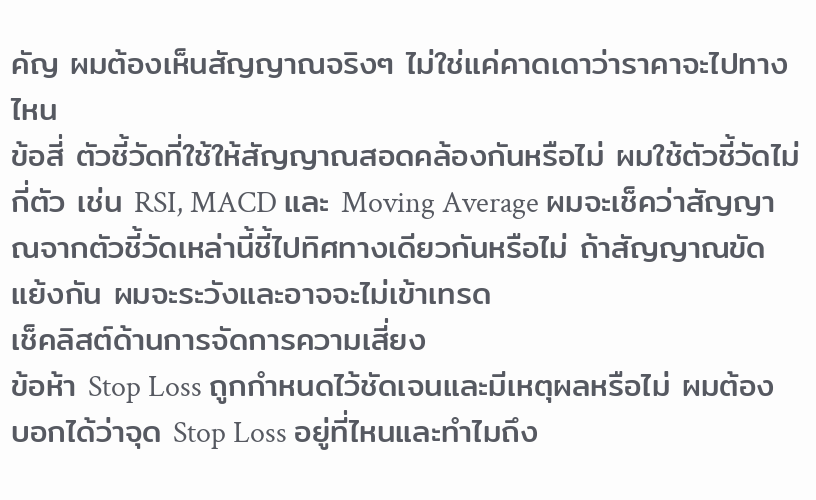คัญ ผมต้องเห็นสัญญาณจริงๆ ไม่ใช่แค่คาดเดาว่าราคาจะไปทางไหน
ข้อสี่ ตัวชี้วัดที่ใช้ให้สัญญาณสอดคล้องกันหรือไม่ ผมใช้ตัวชี้วัดไม่กี่ตัว เช่น RSI, MACD และ Moving Average ผมจะเช็คว่าสัญญาณจากตัวชี้วัดเหล่านี้ชี้ไปทิศทางเดียวกันหรือไม่ ถ้าสัญญาณขัดแย้งกัน ผมจะระวังและอาจจะไม่เข้าเทรด
เช็คลิสต์ด้านการจัดการความเสี่ยง
ข้อห้า Stop Loss ถูกกำหนดไว้ชัดเจนและมีเหตุผลหรือไม่ ผมต้องบอกได้ว่าจุด Stop Loss อยู่ที่ไหนและทำไมถึง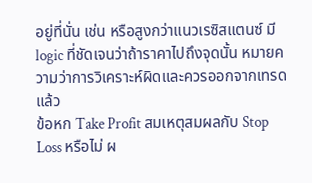อยู่ที่นั่น เช่น หรือสูงกว่าแนวเรซิสแตนซ์ มี logic ที่ชัดเจนว่าถ้าราคาไปถึงจุดนั้น หมายความว่าการวิเคราะห์ผิดและควรออกจากเทรดแล้ว
ข้อหก Take Profit สมเหตุสมผลกับ Stop Loss หรือไม่ ผ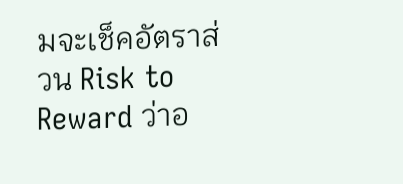มจะเช็คอัตราส่วน Risk to Reward ว่าอ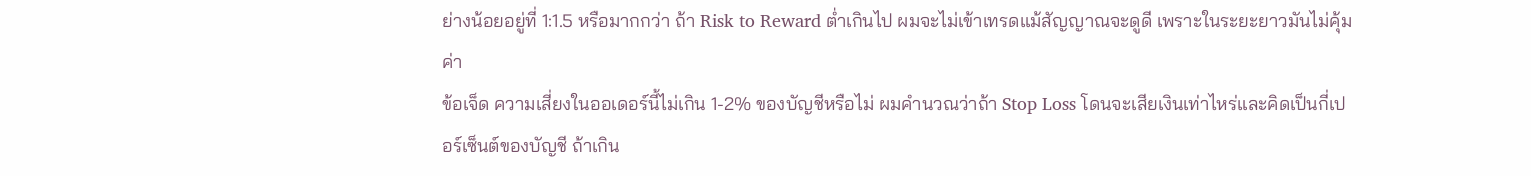ย่างน้อยอยู่ที่ 1:1.5 หรือมากกว่า ถ้า Risk to Reward ต่ำเกินไป ผมจะไม่เข้าเทรดแม้สัญญาณจะดูดี เพราะในระยะยาวมันไม่คุ้มค่า
ข้อเจ็ด ความเสี่ยงในออเดอร์นี้ไม่เกิน 1-2% ของบัญชีหรือไม่ ผมคำนวณว่าถ้า Stop Loss โดนจะเสียเงินเท่าไหร่และคิดเป็นกี่เปอร์เซ็นต์ของบัญชี ถ้าเกิน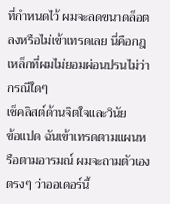ที่กำหนดไว้ ผมจะลดขนาดล็อตลงหรือไม่เข้าเทรดเลย นี่คือกฎเหล็กที่ผมไม่ยอมผ่อนปรนไม่ว่ากรณีใดๆ
เช็คลิสต์ด้านจิตใจและวินัย
ข้อแปด ฉันเข้าเทรดตามแผนหรือตามอารมณ์ ผมจะถามตัวเองตรงๆ ว่าออเดอร์นี้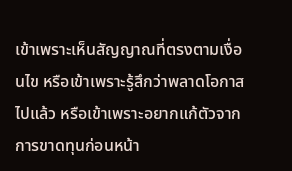เข้าเพราะเห็นสัญญาณที่ตรงตามเงื่อนไข หรือเข้าเพราะรู้สึกว่าพลาดโอกาสไปแล้ว หรือเข้าเพราะอยากแก้ตัวจากการขาดทุนก่อนหน้า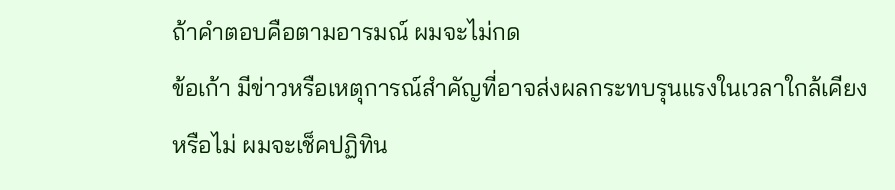ถ้าคำตอบคือตามอารมณ์ ผมจะไม่กด
ข้อเก้า มีข่าวหรือเหตุการณ์สำคัญที่อาจส่งผลกระทบรุนแรงในเวลาใกล้เคียงหรือไม่ ผมจะเช็คปฏิทิน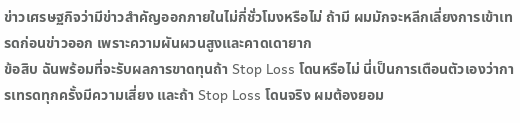ข่าวเศรษฐกิจว่ามีข่าวสำคัญออกภายในไม่กี่ชั่วโมงหรือไม่ ถ้ามี ผมมักจะหลีกเลี่ยงการเข้าเทรดก่อนข่าวออก เพราะความผันผวนสูงและคาดเดายาก
ข้อสิบ ฉันพร้อมที่จะรับผลการขาดทุนถ้า Stop Loss โดนหรือไม่ นี่เป็นการเตือนตัวเองว่าการเทรดทุกครั้งมีความเสี่ยง และถ้า Stop Loss โดนจริง ผมต้องยอม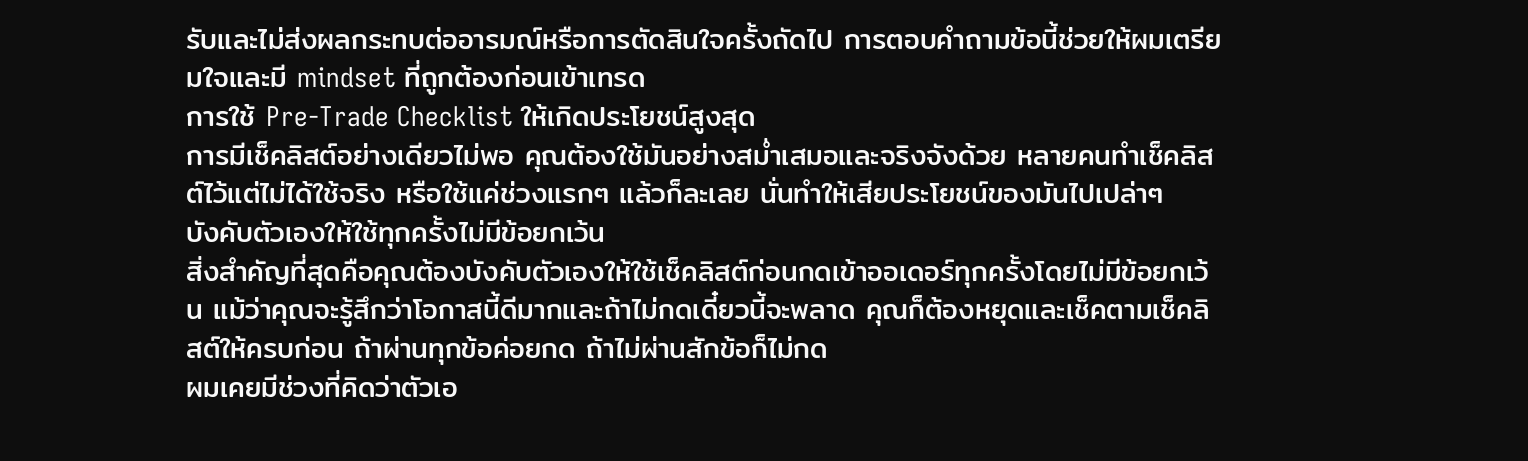รับและไม่ส่งผลกระทบต่ออารมณ์หรือการตัดสินใจครั้งถัดไป การตอบคำถามข้อนี้ช่วยให้ผมเตรียมใจและมี mindset ที่ถูกต้องก่อนเข้าเทรด
การใช้ Pre-Trade Checklist ให้เกิดประโยชน์สูงสุด
การมีเช็คลิสต์อย่างเดียวไม่พอ คุณต้องใช้มันอย่างสม่ำเสมอและจริงจังด้วย หลายคนทำเช็คลิสต์ไว้แต่ไม่ได้ใช้จริง หรือใช้แค่ช่วงแรกๆ แล้วก็ละเลย นั่นทำให้เสียประโยชน์ของมันไปเปล่าๆ
บังคับตัวเองให้ใช้ทุกครั้งไม่มีข้อยกเว้น
สิ่งสำคัญที่สุดคือคุณต้องบังคับตัวเองให้ใช้เช็คลิสต์ก่อนกดเข้าออเดอร์ทุกครั้งโดยไม่มีข้อยกเว้น แม้ว่าคุณจะรู้สึกว่าโอกาสนี้ดีมากและถ้าไม่กดเดี๋ยวนี้จะพลาด คุณก็ต้องหยุดและเช็คตามเช็คลิสต์ให้ครบก่อน ถ้าผ่านทุกข้อค่อยกด ถ้าไม่ผ่านสักข้อก็ไม่กด
ผมเคยมีช่วงที่คิดว่าตัวเอ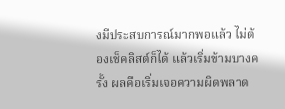งมีประสบการณ์มากพอแล้ว ไม่ต้องเช็คลิสต์ก็ได้ แล้วเริ่มข้ามบางครั้ง ผลคือเริ่มเจอความผิดพลาด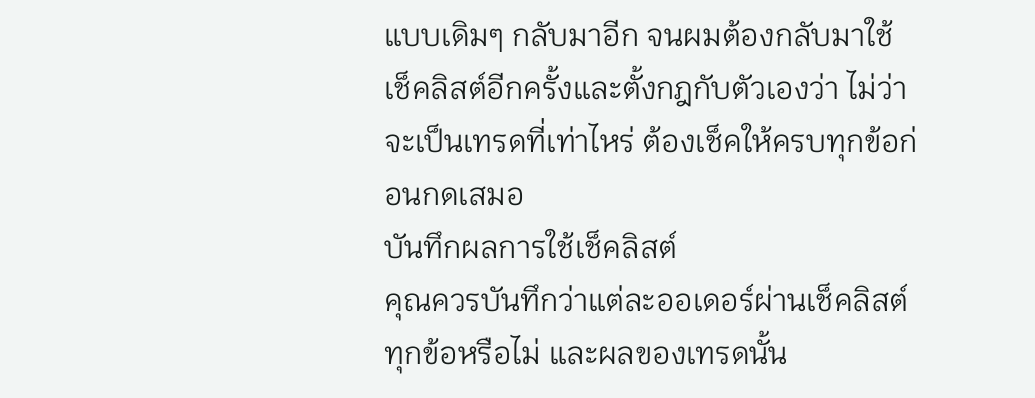แบบเดิมๆ กลับมาอีก จนผมต้องกลับมาใช้เช็คลิสต์อีกครั้งและตั้งกฎกับตัวเองว่า ไม่ว่าจะเป็นเทรดที่เท่าไหร่ ต้องเช็คให้ครบทุกข้อก่อนกดเสมอ
บันทึกผลการใช้เช็คลิสต์
คุณควรบันทึกว่าแต่ละออเดอร์ผ่านเช็คลิสต์ทุกข้อหรือไม่ และผลของเทรดนั้น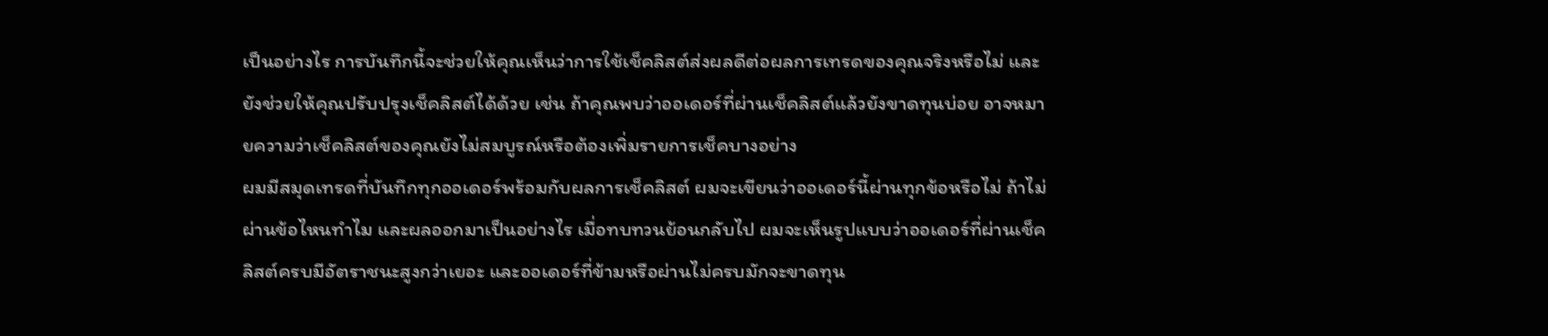เป็นอย่างไร การบันทึกนี้จะช่วยให้คุณเห็นว่าการใช้เช็คลิสต์ส่งผลดีต่อผลการเทรดของคุณจริงหรือไม่ และยังช่วยให้คุณปรับปรุงเช็คลิสต์ได้ด้วย เช่น ถ้าคุณพบว่าออเดอร์ที่ผ่านเช็คลิสต์แล้วยังขาดทุนบ่อย อาจหมายความว่าเช็คลิสต์ของคุณยังไม่สมบูรณ์หรือต้องเพิ่มรายการเช็คบางอย่าง
ผมมีสมุดเทรดที่บันทึกทุกออเดอร์พร้อมกับผลการเช็คลิสต์ ผมจะเขียนว่าออเดอร์นี้ผ่านทุกข้อหรือไม่ ถ้าไม่ผ่านข้อไหนทำไม และผลออกมาเป็นอย่างไร เมื่อทบทวนย้อนกลับไป ผมจะเห็นรูปแบบว่าออเดอร์ที่ผ่านเช็คลิสต์ครบมีอัตราชนะสูงกว่าเยอะ และออเดอร์ที่ข้ามหรือผ่านไม่ครบมักจะขาดทุน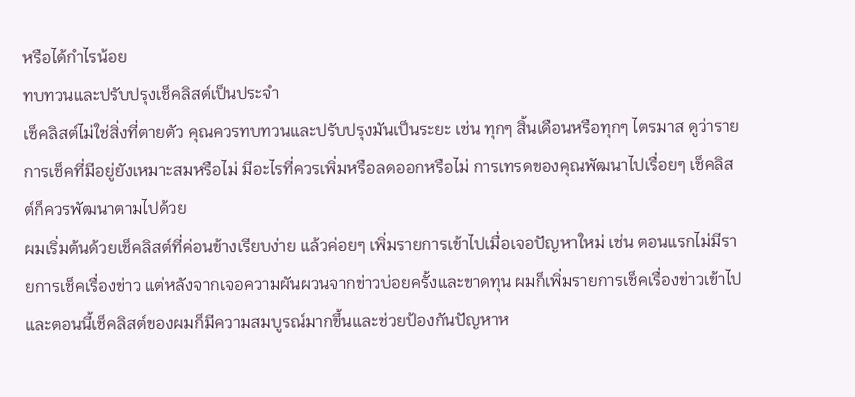หรือได้กำไรน้อย
ทบทวนและปรับปรุงเช็คลิสต์เป็นประจำ
เช็คลิสต์ไม่ใช่สิ่งที่ตายตัว คุณควรทบทวนและปรับปรุงมันเป็นระยะ เช่น ทุกๆ สิ้นเดือนหรือทุกๆ ไตรมาส ดูว่ารายการเช็คที่มีอยู่ยังเหมาะสมหรือไม่ มีอะไรที่ควรเพิ่มหรือลดออกหรือไม่ การเทรดของคุณพัฒนาไปเรื่อยๆ เช็คลิสต์ก็ควรพัฒนาตามไปด้วย
ผมเริ่มต้นด้วยเช็คลิสต์ที่ค่อนข้างเรียบง่าย แล้วค่อยๆ เพิ่มรายการเข้าไปเมื่อเจอปัญหาใหม่ เช่น ตอนแรกไม่มีรายการเช็คเรื่องข่าว แต่หลังจากเจอความผันผวนจากข่าวบ่อยครั้งและขาดทุน ผมก็เพิ่มรายการเช็คเรื่องข่าวเข้าไป และตอนนี้เช็คลิสต์ของผมก็มีความสมบูรณ์มากขึ้นและช่วยป้องกันปัญหาห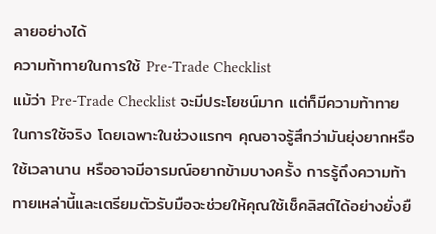ลายอย่างได้
ความท้าทายในการใช้ Pre-Trade Checklist
แม้ว่า Pre-Trade Checklist จะมีประโยชน์มาก แต่ก็มีความท้าทายในการใช้จริง โดยเฉพาะในช่วงแรกๆ คุณอาจรู้สึกว่ามันยุ่งยากหรือใช้เวลานาน หรืออาจมีอารมณ์อยากข้ามบางครั้ง การรู้ถึงความท้าทายเหล่านี้และเตรียมตัวรับมือจะช่วยให้คุณใช้เช็คลิสต์ได้อย่างยั่งยื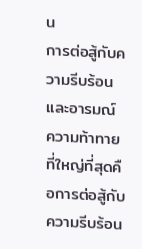น
การต่อสู้กับความรีบร้อนและอารมณ์
ความท้าทายที่ใหญ่ที่สุดคือการต่อสู้กับความรีบร้อน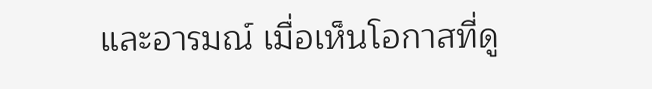และอารมณ์ เมื่อเห็นโอกาสที่ดู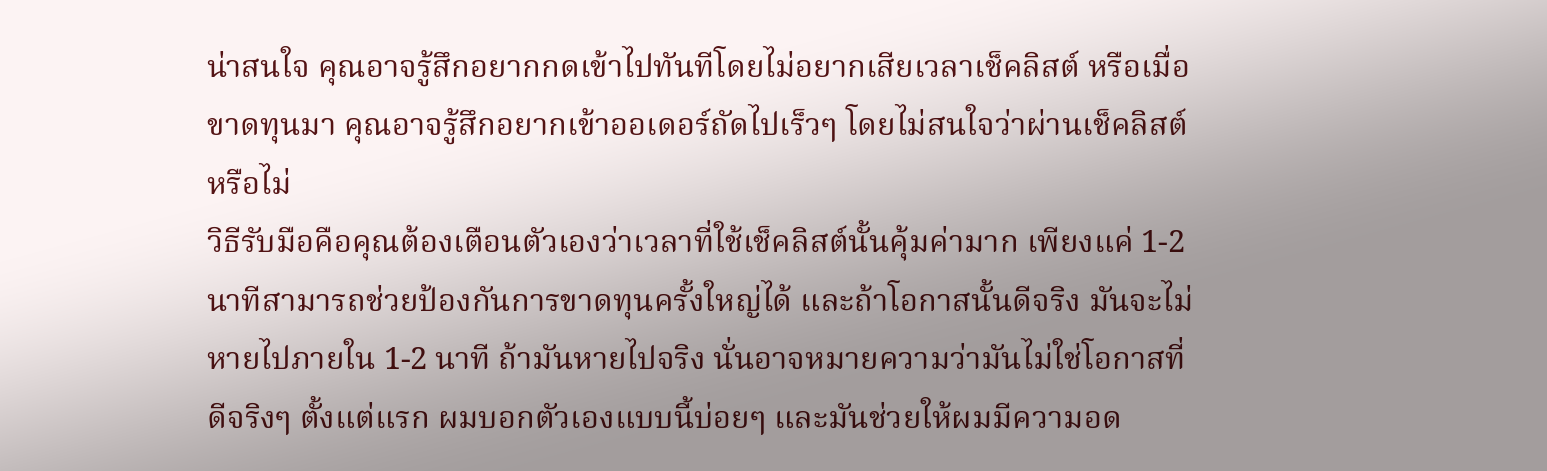น่าสนใจ คุณอาจรู้สึกอยากกดเข้าไปทันทีโดยไม่อยากเสียเวลาเช็คลิสต์ หรือเมื่อขาดทุนมา คุณอาจรู้สึกอยากเข้าออเดอร์ถัดไปเร็วๆ โดยไม่สนใจว่าผ่านเช็คลิสต์หรือไม่
วิธีรับมือคือคุณต้องเตือนตัวเองว่าเวลาที่ใช้เช็คลิสต์นั้นคุ้มค่ามาก เพียงแค่ 1-2 นาทีสามารถช่วยป้องกันการขาดทุนครั้งใหญ่ได้ และถ้าโอกาสนั้นดีจริง มันจะไม่หายไปภายใน 1-2 นาที ถ้ามันหายไปจริง นั่นอาจหมายความว่ามันไม่ใช่โอกาสที่ดีจริงๆ ตั้งแต่แรก ผมบอกตัวเองแบบนี้บ่อยๆ และมันช่วยให้ผมมีความอด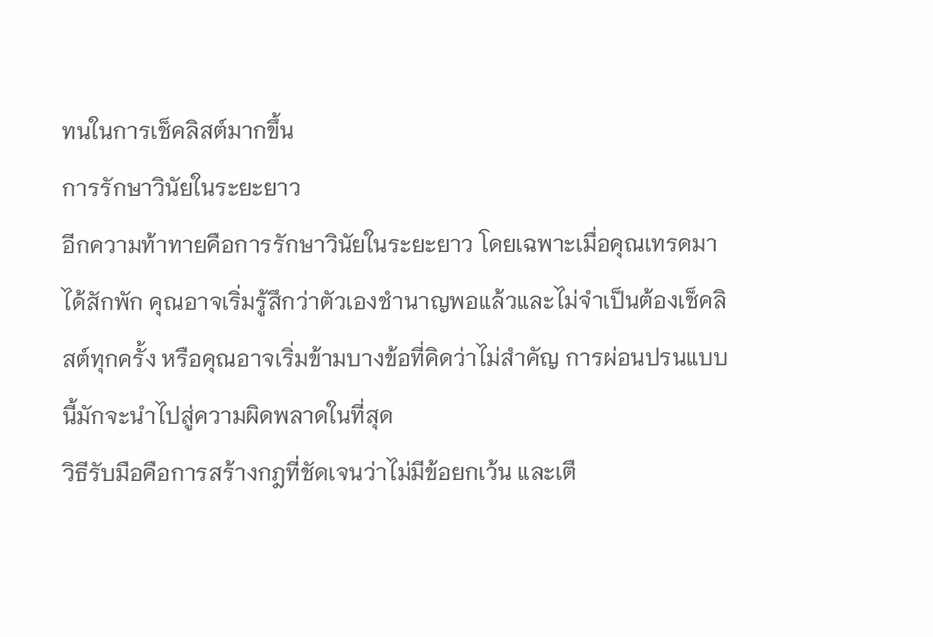ทนในการเช็คลิสต์มากขึ้น
การรักษาวินัยในระยะยาว
อีกความท้าทายคือการรักษาวินัยในระยะยาว โดยเฉพาะเมื่อคุณเทรดมาได้สักพัก คุณอาจเริ่มรู้สึกว่าตัวเองชำนาญพอแล้วและไม่จำเป็นต้องเช็คลิสต์ทุกครั้ง หรือคุณอาจเริ่มข้ามบางข้อที่คิดว่าไม่สำคัญ การผ่อนปรนแบบนี้มักจะนำไปสู่ความผิดพลาดในที่สุด
วิธีรับมือคือการสร้างกฎที่ชัดเจนว่าไม่มีข้อยกเว้น และเตื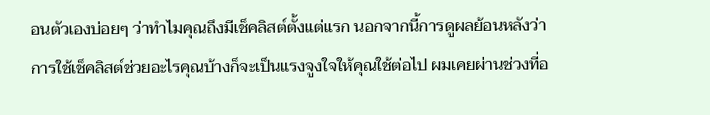อนตัวเองบ่อยๆ ว่าทำไมคุณถึงมีเช็คลิสต์ตั้งแต่แรก นอกจากนี้การดูผลย้อนหลังว่าการใช้เช็คลิสต์ช่วยอะไรคุณบ้างก็จะเป็นแรงจูงใจให้คุณใช้ต่อไป ผมเคยผ่านช่วงที่อ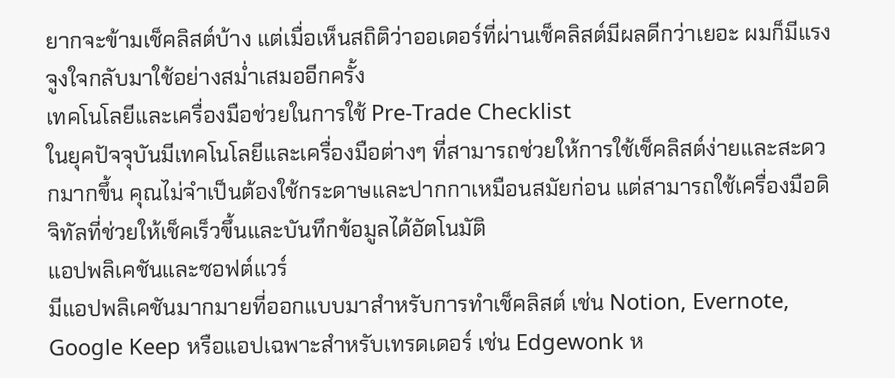ยากจะข้ามเช็คลิสต์บ้าง แต่เมื่อเห็นสถิติว่าออเดอร์ที่ผ่านเช็คลิสต์มีผลดีกว่าเยอะ ผมก็มีแรงจูงใจกลับมาใช้อย่างสม่ำเสมออีกครั้ง
เทคโนโลยีและเครื่องมือช่วยในการใช้ Pre-Trade Checklist
ในยุคปัจจุบันมีเทคโนโลยีและเครื่องมือต่างๆ ที่สามารถช่วยให้การใช้เช็คลิสต์ง่ายและสะดวกมากขึ้น คุณไม่จำเป็นต้องใช้กระดาษและปากกาเหมือนสมัยก่อน แต่สามารถใช้เครื่องมือดิจิทัลที่ช่วยให้เช็คเร็วขึ้นและบันทึกข้อมูลได้อัตโนมัติ
แอปพลิเคชันและซอฟต์แวร์
มีแอปพลิเคชันมากมายที่ออกแบบมาสำหรับการทำเช็คลิสต์ เช่น Notion, Evernote, Google Keep หรือแอปเฉพาะสำหรับเทรดเดอร์ เช่น Edgewonk ห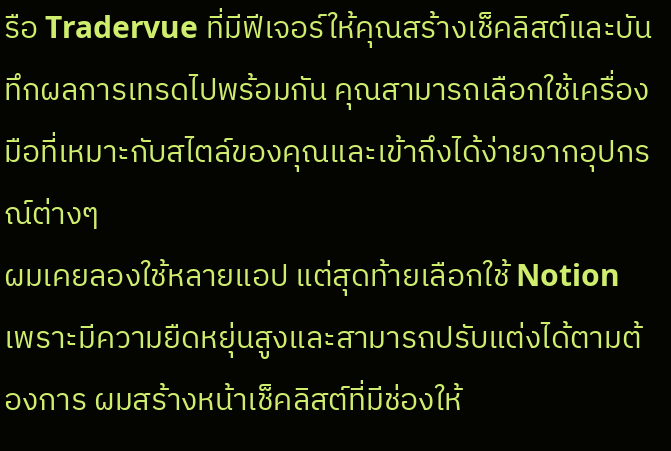รือ Tradervue ที่มีฟีเจอร์ให้คุณสร้างเช็คลิสต์และบันทึกผลการเทรดไปพร้อมกัน คุณสามารถเลือกใช้เครื่องมือที่เหมาะกับสไตล์ของคุณและเข้าถึงได้ง่ายจากอุปกรณ์ต่างๆ
ผมเคยลองใช้หลายแอป แต่สุดท้ายเลือกใช้ Notion เพราะมีความยืดหยุ่นสูงและสามารถปรับแต่งได้ตามต้องการ ผมสร้างหน้าเช็คลิสต์ที่มีช่องให้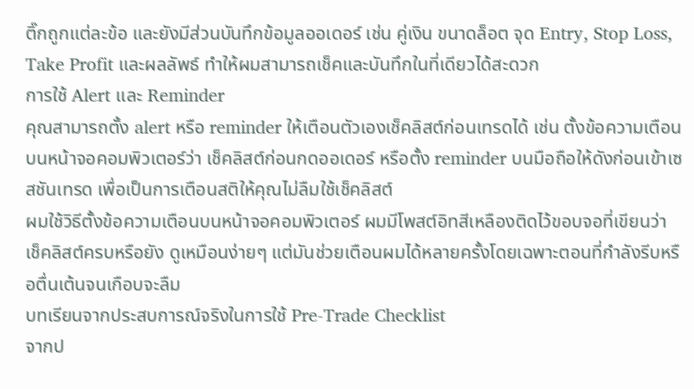ติ๊กถูกแต่ละข้อ และยังมีส่วนบันทึกข้อมูลออเดอร์ เช่น คู่เงิน ขนาดล็อต จุด Entry, Stop Loss, Take Profit และผลลัพธ์ ทำให้ผมสามารถเช็คและบันทึกในที่เดียวได้สะดวก
การใช้ Alert และ Reminder
คุณสามารถตั้ง alert หรือ reminder ให้เตือนตัวเองเช็คลิสต์ก่อนเทรดได้ เช่น ตั้งข้อความเตือนบนหน้าจอคอมพิวเตอร์ว่า เช็คลิสต์ก่อนกดออเดอร์ หรือตั้ง reminder บนมือถือให้ดังก่อนเข้าเซสชันเทรด เพื่อเป็นการเตือนสติให้คุณไม่ลืมใช้เช็คลิสต์
ผมใช้วิธีตั้งข้อความเตือนบนหน้าจอคอมพิวเตอร์ ผมมีโพสต์อิทสีเหลืองติดไว้ขอบจอที่เขียนว่า เช็คลิสต์ครบหรือยัง ดูเหมือนง่ายๆ แต่มันช่วยเตือนผมได้หลายครั้งโดยเฉพาะตอนที่กำลังรีบหรือตื่นเต้นจนเกือบจะลืม
บทเรียนจากประสบการณ์จริงในการใช้ Pre-Trade Checklist
จากป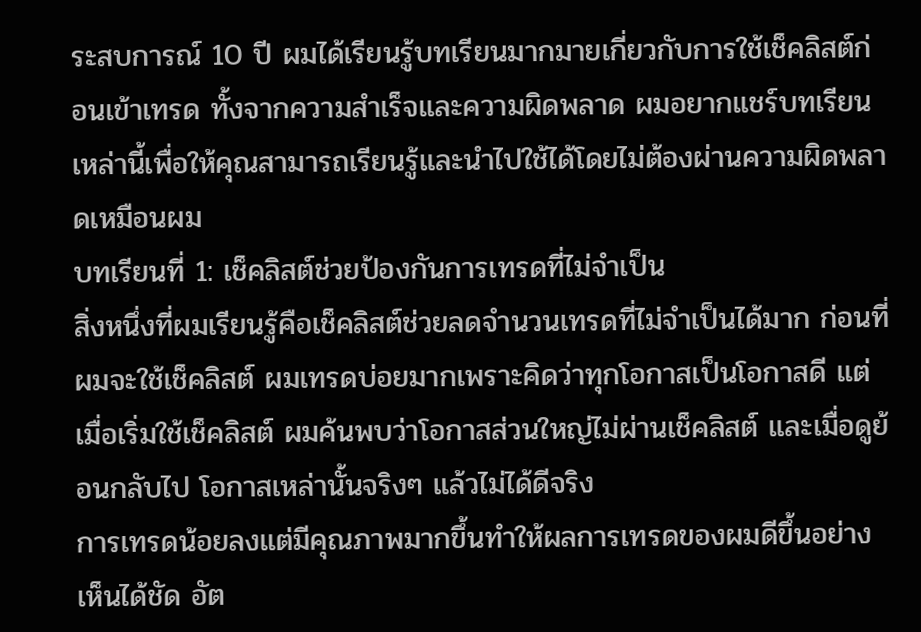ระสบการณ์ 10 ปี ผมได้เรียนรู้บทเรียนมากมายเกี่ยวกับการใช้เช็คลิสต์ก่อนเข้าเทรด ทั้งจากความสำเร็จและความผิดพลาด ผมอยากแชร์บทเรียนเหล่านี้เพื่อให้คุณสามารถเรียนรู้และนำไปใช้ได้โดยไม่ต้องผ่านความผิดพลาดเหมือนผม
บทเรียนที่ 1: เช็คลิสต์ช่วยป้องกันการเทรดที่ไม่จำเป็น
สิ่งหนึ่งที่ผมเรียนรู้คือเช็คลิสต์ช่วยลดจำนวนเทรดที่ไม่จำเป็นได้มาก ก่อนที่ผมจะใช้เช็คลิสต์ ผมเทรดบ่อยมากเพราะคิดว่าทุกโอกาสเป็นโอกาสดี แต่เมื่อเริ่มใช้เช็คลิสต์ ผมค้นพบว่าโอกาสส่วนใหญ่ไม่ผ่านเช็คลิสต์ และเมื่อดูย้อนกลับไป โอกาสเหล่านั้นจริงๆ แล้วไม่ได้ดีจริง
การเทรดน้อยลงแต่มีคุณภาพมากขึ้นทำให้ผลการเทรดของผมดีขึ้นอย่างเห็นได้ชัด อัต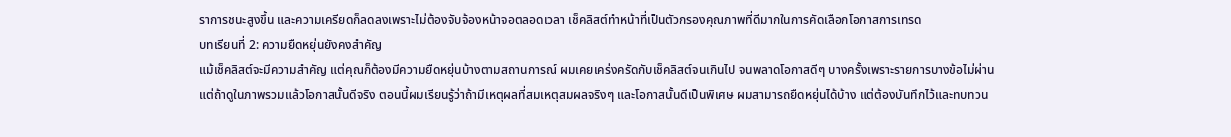ราการชนะสูงขึ้น และความเครียดก็ลดลงเพราะไม่ต้องจับจ้องหน้าจอตลอดเวลา เช็คลิสต์ทำหน้าที่เป็นตัวกรองคุณภาพที่ดีมากในการคัดเลือกโอกาสการเทรด
บทเรียนที่ 2: ความยืดหยุ่นยังคงสำคัญ
แม้เช็คลิสต์จะมีความสำคัญ แต่คุณก็ต้องมีความยืดหยุ่นบ้างตามสถานการณ์ ผมเคยเคร่งครัดกับเช็คลิสต์จนเกินไป จนพลาดโอกาสดีๆ บางครั้งเพราะรายการบางข้อไม่ผ่าน แต่ถ้าดูในภาพรวมแล้วโอกาสนั้นดีจริง ตอนนี้ผมเรียนรู้ว่าถ้ามีเหตุผลที่สมเหตุสมผลจริงๆ และโอกาสนั้นดีเป็นพิเศษ ผมสามารถยืดหยุ่นได้บ้าง แต่ต้องบันทึกไว้และทบทวน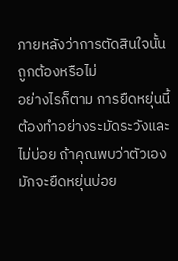ภายหลังว่าการตัดสินใจนั้นถูกต้องหรือไม่
อย่างไรก็ตาม การยืดหยุ่นนี้ต้องทำอย่างระมัดระวังและไม่บ่อย ถ้าคุณพบว่าตัวเองมักจะยืดหยุ่นบ่อย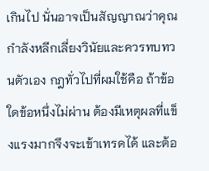เกินไป นั่นอาจเป็นสัญญาณว่าคุณกำลังหลีกเลี่ยงวินัยและควรทบทวนตัวเอง กฎทั่วไปที่ผมใช้คือ ถ้าข้อใดข้อหนึ่งไม่ผ่าน ต้องมีเหตุผลที่แข็งแรงมากจึงจะเข้าเทรดได้ และต้อ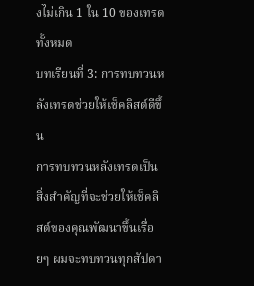งไม่เกิน 1 ใน 10 ของเทรดทั้งหมด
บทเรียนที่ 3: การทบทวนหลังเทรดช่วยให้เช็คลิสต์ดีขึ้น
การทบทวนหลังเทรดเป็นสิ่งสำคัญที่จะช่วยให้เช็คลิสต์ของคุณพัฒนาขึ้นเรื่อยๆ ผมจะทบทวนทุกสัปดา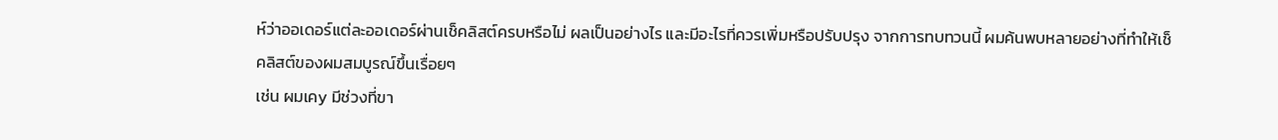ห์ว่าออเดอร์แต่ละออเดอร์ผ่านเช็คลิสต์ครบหรือไม่ ผลเป็นอย่างไร และมีอะไรที่ควรเพิ่มหรือปรับปรุง จากการทบทวนนี้ ผมค้นพบหลายอย่างที่ทำให้เช็คลิสต์ของผมสมบูรณ์ขึ้นเรื่อยๆ
เช่น ผมเคy มีช่วงที่ขา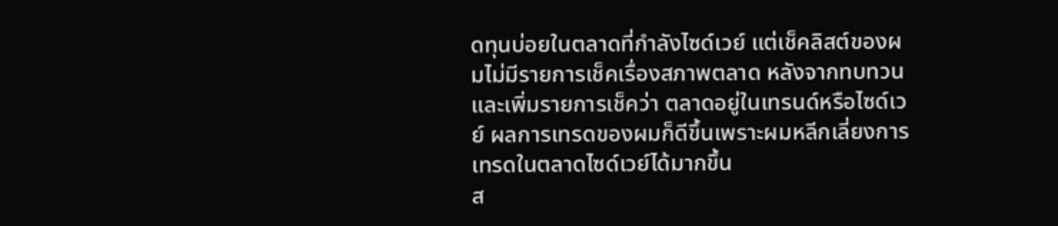ดทุนบ่อยในตลาดที่กำลังไซด์เวย์ แต่เช็คลิสต์ของผมไม่มีรายการเช็คเรื่องสภาพตลาด หลังจากทบทวนและเพิ่มรายการเช็คว่า ตลาดอยู่ในเทรนด์หรือไซด์เวย์ ผลการเทรดของผมก็ดีขึ้นเพราะผมหลีกเลี่ยงการเทรดในตลาดไซด์เวย์ได้มากขึ้น
ส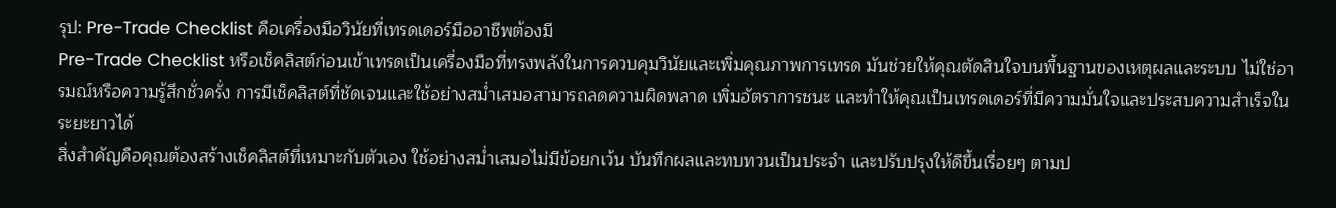รุป: Pre-Trade Checklist คือเครื่องมือวินัยที่เทรดเดอร์มืออาชีพต้องมี
Pre-Trade Checklist หรือเช็คลิสต์ก่อนเข้าเทรดเป็นเครื่องมือที่ทรงพลังในการควบคุมวินัยและเพิ่มคุณภาพการเทรด มันช่วยให้คุณตัดสินใจบนพื้นฐานของเหตุผลและระบบ ไม่ใช่อารมณ์หรือความรู้สึกชั่วครั่ง การมีเช็คลิสต์ที่ชัดเจนและใช้อย่างสม่ำเสมอสามารถลดความผิดพลาด เพิ่มอัตราการชนะ และทำให้คุณเป็นเทรดเดอร์ที่มีความมั่นใจและประสบความสำเร็จในระยะยาวได้
สิ่งสำคัญคือคุณต้องสร้างเช็คลิสต์ที่เหมาะกับตัวเอง ใช้อย่างสม่ำเสมอไม่มีข้อยกเว้น บันทึกผลและทบทวนเป็นประจำ และปรับปรุงให้ดีขึ้นเรื่อยๆ ตามป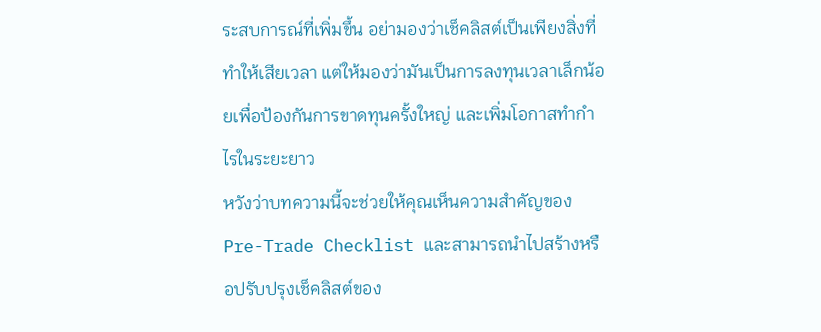ระสบการณ์ที่เพิ่มขึ้น อย่ามองว่าเช็คลิสต์เป็นเพียงสิ่งที่ทำให้เสียเวลา แต่ให้มองว่ามันเป็นการลงทุนเวลาเล็กน้อยเพื่อป้องกันการขาดทุนครั้งใหญ่ และเพิ่มโอกาสทำกำไรในระยะยาว
หวังว่าบทความนี้จะช่วยให้คุณเห็นความสำคัญของ Pre-Trade Checklist และสามารถนำไปสร้างหรือปรับปรุงเช็คลิสต์ของ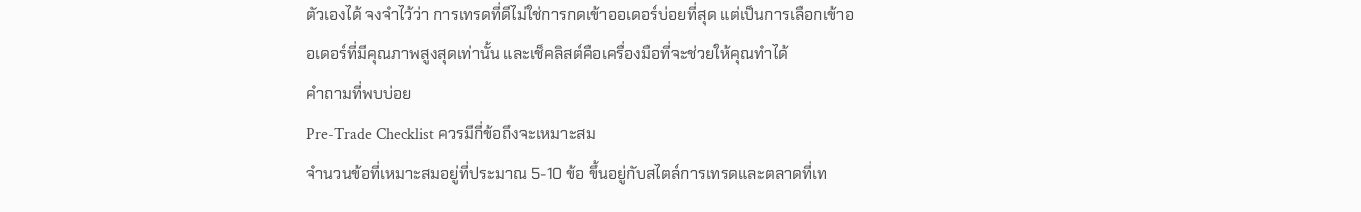ตัวเองได้ จงจำไว้ว่า การเทรดที่ดีไม่ใช่การกดเข้าออเดอร์บ่อยที่สุด แต่เป็นการเลือกเข้าออเดอร์ที่มีคุณภาพสูงสุดเท่านั้น และเช็คลิสต์คือเครื่องมือที่จะช่วยให้คุณทำได้
คำถามที่พบบ่อย
Pre-Trade Checklist ควรมีกี่ข้อถึงจะเหมาะสม
จำนวนข้อที่เหมาะสมอยู่ที่ประมาณ 5-10 ข้อ ขึ้นอยู่กับสไตล์การเทรดและตลาดที่เท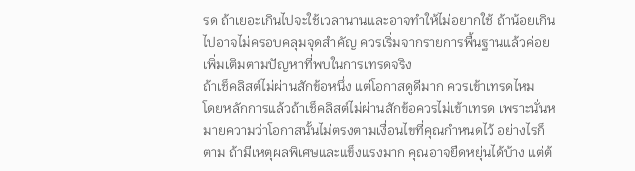รด ถ้าเยอะเกินไปจะใช้เวลานานและอาจทำให้ไม่อยากใช้ ถ้าน้อยเกินไปอาจไม่ครอบคลุมจุดสำคัญ ควรเริ่มจากรายการพื้นฐานแล้วค่อยเพิ่มเติมตามปัญหาที่พบในการเทรดจริง
ถ้าเช็คลิสต์ไม่ผ่านสักข้อหนึ่ง แต่โอกาสดูดีมาก ควรเข้าเทรดไหม
โดยหลักการแล้วถ้าเช็คลิสต์ไม่ผ่านสักข้อควรไม่เข้าเทรด เพราะนั่นหมายความว่าโอกาสนั้นไม่ตรงตามเงื่อนไขที่คุณกำหนดไว้ อย่างไรก็ตาม ถ้ามีเหตุผลพิเศษและแข็งแรงมาก คุณอาจยืดหยุ่นได้บ้าง แต่ต้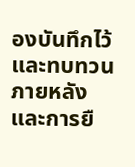องบันทึกไว้และทบทวนภายหลัง และการยื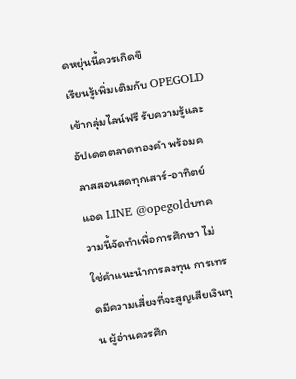ดหยุ่นนี้ควรเกิดขึ
เรียนรู้เพิ่มเติมกับ OPEGOLD
เข้ากลุ่มไลน์ฟรี รับความรู้และอัปเดตตลาดทองคำ พร้อมคลาสสอนสดทุกเสาร์-อาทิตย์
แอด LINE @opegoldบทความนี้จัดทำเพื่อการศึกษา ไม่ใช่คำแนะนำการลงทุน การเทรดมีความเสี่ยงที่จะสูญเสียเงินทุน ผู้อ่านควรศึก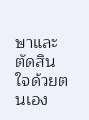ษาและตัดสินใจด้วยตนเอง